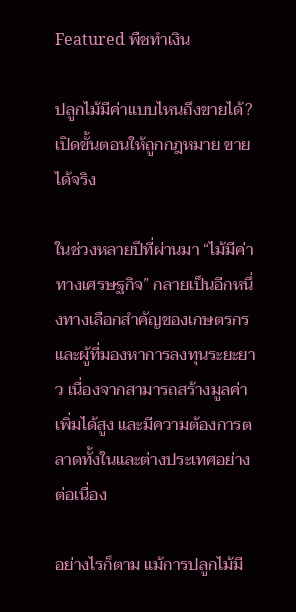Featured พืชทำเงิน

ปลูกไม้มีค่าแบบไหนถึงขายได้? เปิดขั้นตอนให้ถูกกฎหมาย ขายได้จริง

ในช่วงหลายปีที่ผ่านมา “ไม้มีค่าทางเศรษฐกิจ” กลายเป็นอีกหนึ่งทางเลือกสำคัญของเกษตรกรและผู้ที่มองหาการลงทุนระยะยาว เนื่องจากสามารถสร้างมูลค่าเพิ่มได้สูง และมีความต้องการตลาดทั้งในและต่างประเทศอย่างต่อเนื่อง

อย่างไรก็ตาม แม้การปลูกไม้มี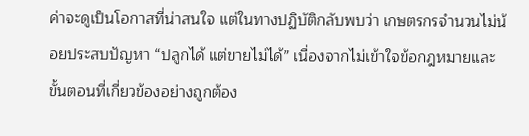ค่าจะดูเป็นโอกาสที่น่าสนใจ แต่ในทางปฏิบัติกลับพบว่า เกษตรกรจำนวนไม่น้อยประสบปัญหา “ปลูกได้ แต่ขายไม่ได้” เนื่องจากไม่เข้าใจข้อกฎหมายและขั้นตอนที่เกี่ยวข้องอย่างถูกต้อง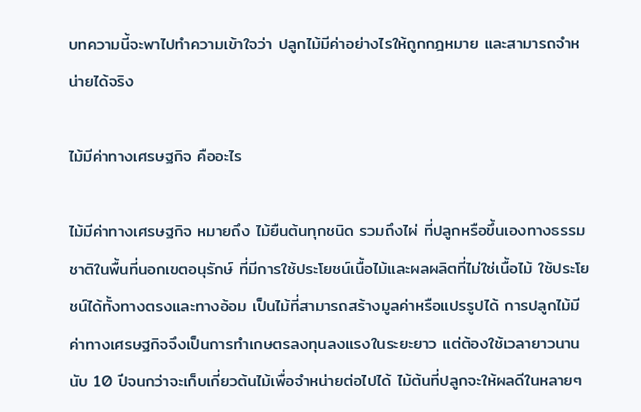บทความนี้จะพาไปทำความเข้าใจว่า ปลูกไม้มีค่าอย่างไรให้ถูกกฎหมาย และสามารถจำหน่ายได้จริง

ไม้มีค่าทางเศรษฐกิจ คืออะไร

ไม้มีค่าทางเศรษฐกิจ หมายถึง ไม้ยืนต้นทุกชนิด รวมถึงไผ่ ที่ปลูกหรือขึ้นเองทางธรรมชาติในพื้นที่นอกเขตอนุรักษ์ ที่มีการใช้ประโยชน์เนื้อไม้และผลผลิตที่ไม่ใช่เนื้อไม้ ใช้ประโยชน์ได้ทั้งทางตรงและทางอ้อม เป็นไม้ที่สามารถสร้างมูลค่าหรือแปรรูปได้ การปลูกไม้มีค่าทางเศรษฐกิจจึงเป็นการทำเกษตรลงทุนลงแรงในระยะยาว แต่ต้องใช้เวลายาวนานนับ 10 ปีจนกว่าจะเก็บเกี่ยวต้นไม้เพื่อจำหน่ายต่อไปได้ ไม้ต้นที่ปลูกจะให้ผลดีในหลายๆ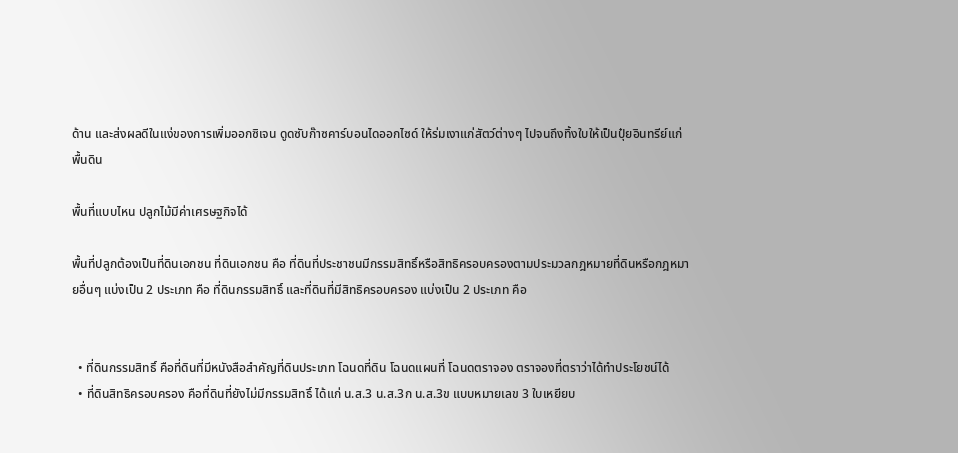ด้าน และส่งผลดีในแง่ของการเพิ่มออกซิเจน ดูดซับก๊าซคาร์บอนไดออกไซด์ ให้ร่มเงาแก่สัตว์ต่างๆ ไปจนถึงทิ้งใบให้เป็นปุ๋ยอินทรีย์แก่พื้นดิน

พื้นที่แบบไหน ปลูกไม้มีค่าเศรษฐกิจได้

พื้นที่ปลูกต้องเป็นที่ดินเอกชน ที่ดินเอกชน คือ ที่ดินที่ประชาชนมีกรรมสิทธิ์หรือสิทธิครอบครองตามประมวลกฎหมายที่ดินหรือกฎหมายอื่นๆ แบ่งเป็น 2 ประเภท คือ ที่ดินกรรมสิทธิ์ และที่ดินที่มีสิทธิครอบครอง แบ่งเป็น 2 ประเภท คือ


  • ที่ดินกรรมสิทธิ์ คือที่ดินที่มีหนังสือสำคัญที่ดินประเภท โฉนดที่ดิน โฉนดแผนที่ โฉนดตราจอง ตราจองที่ตราว่าได้ทำประโยชน์ได้
  • ที่ดินสิทธิครอบครอง คือที่ดินที่ยังไม่มีกรรมสิทธิ์ ได้แก่ น.ส.3 น.ส.3ก น.ส.3ข แบบหมายเลข 3 ใบเหยียบ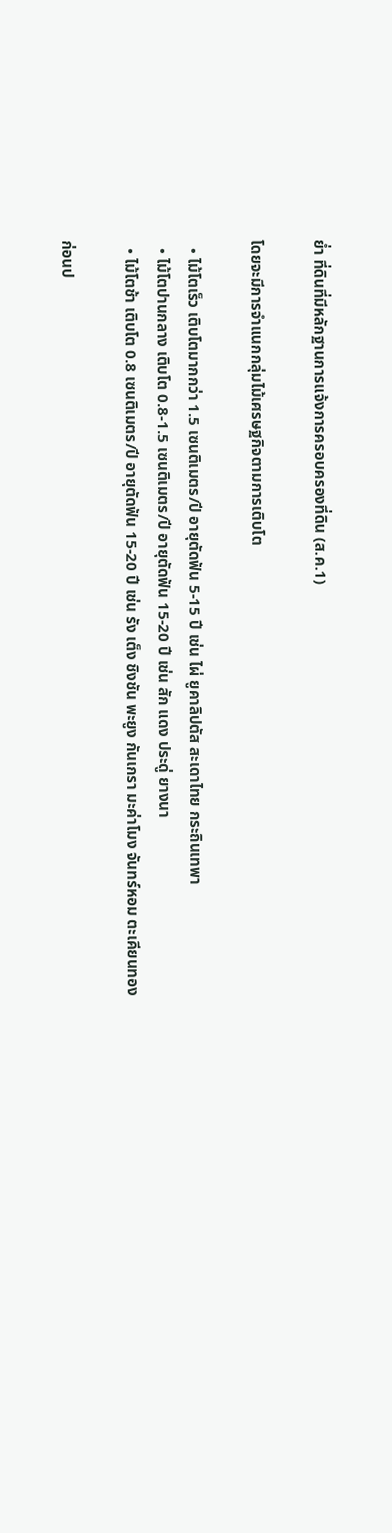ย่ำ ที่ดินที่มีหลักฐานการแจ้งการครอบครองที่ดิน (ส.ค.1)

โดยจะมีการจำแนกกลุ่มไม้เศรษฐกิจตามการเติบโต

  • ไม้โตเร็ว เติบโตมากกว่า 1.5 เซนติเมตร/ปี อายุตัดฟัน 5-15 ปี เช่น ไผ่ ยูคาลิปตัส สะเดาไทย กระถินเทพา
  • ไม้โตปานกลาง เติบโต 0.8-1.5 เซนติเมตร/ปี อายุตัดฟัน 15-20 ปี เช่น สัก แดง ประดู่ ยางนา
  • ไม้โตช้า เติบโต 0.8 เซนติเมตร/ปี อายุตัดฟัน 15-20 ปี เช่น รัง เต็ง ชิงชัน พะยูง กันเกรา มะค่าโมง จันทร์หอม ตะเคียนทอง

ก่อนป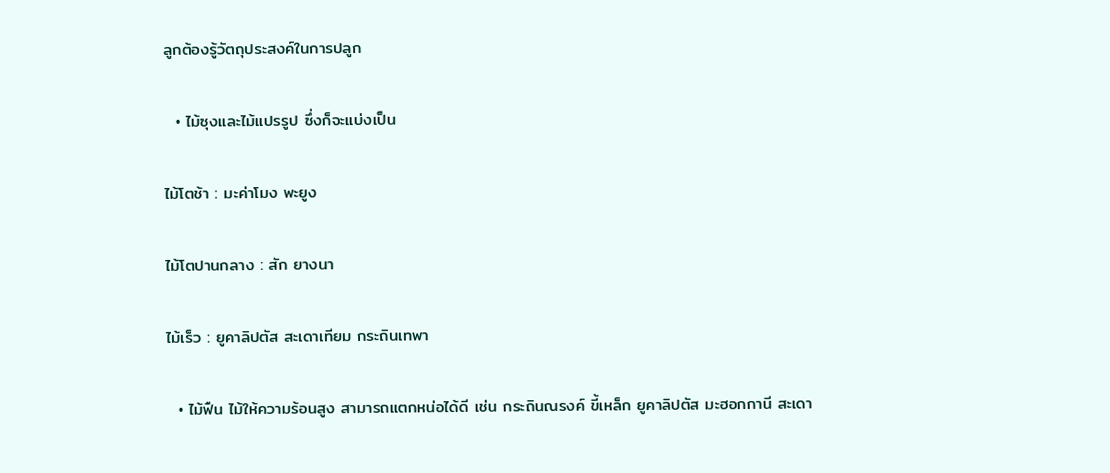ลูกต้องรู้วัตถุประสงค์ในการปลูก

  • ไม้ซุงและไม้แปรรูป ซึ่งก็จะแบ่งเป็น

ไม้โตช้า : มะค่าโมง พะยูง

ไม้โตปานกลาง : สัก ยางนา

ไม้เร็ว : ยูคาลิปตัส สะเดาเทียม กระถินเทพา

  • ไม้ฟืน ไม้ให้ความร้อนสูง สามารถแตกหน่อได้ดี เช่น กระถินณรงค์ ขี้เหล็ก ยูคาลิปตัส มะฮอกกานี สะเดา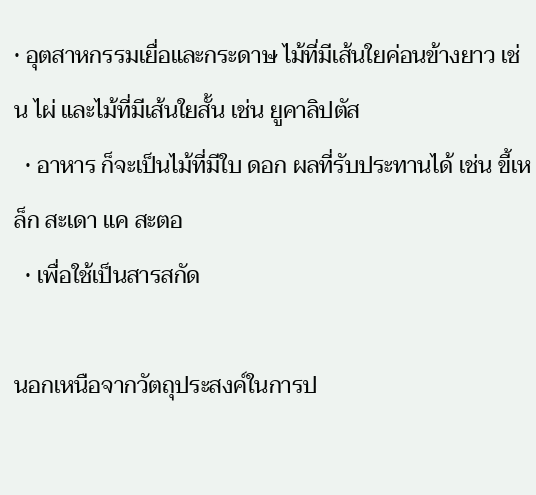• อุตสาหกรรมเยื่อและกระดาษ ไม้ที่มีเส้นใยค่อนข้างยาว เช่น ไผ่ และไม้ที่มีเส้นใยสั้น เช่น ยูคาลิปตัส
  • อาหาร ก็จะเป็นไม้ที่มีใบ ดอก ผลที่รับประทานได้ เช่น ขี้เหล็ก สะเดา แค สะตอ
  • เพื่อใช้เป็นสารสกัด

นอกเหนือจากวัตถุประสงค์ในการป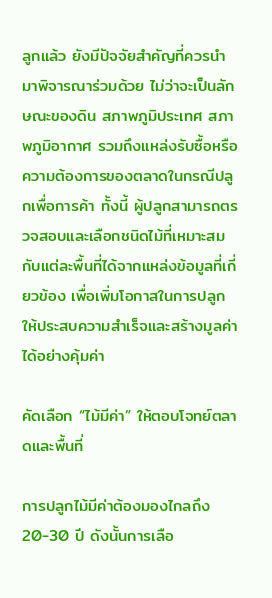ลูกแล้ว ยังมีปัจจัยสำคัญที่ควรนำมาพิจารณาร่วมด้วย ไม่ว่าจะเป็นลักษณะของดิน สภาพภูมิประเทศ สภาพภูมิอากาศ รวมถึงแหล่งรับซื้อหรือความต้องการของตลาดในกรณีปลูกเพื่อการค้า ทั้งนี้ ผู้ปลูกสามารถตรวจสอบและเลือกชนิดไม้ที่เหมาะสมกับแต่ละพื้นที่ได้จากแหล่งข้อมูลที่เกี่ยวข้อง เพื่อเพิ่มโอกาสในการปลูกให้ประสบความสำเร็จและสร้างมูลค่าได้อย่างคุ้มค่า

คัดเลือก “ไม้มีค่า” ให้ตอบโจทย์ตลาดและพื้นที่

การปลูกไม้มีค่าต้องมองไกลถึง 20-30 ปี ดังนั้นการเลือ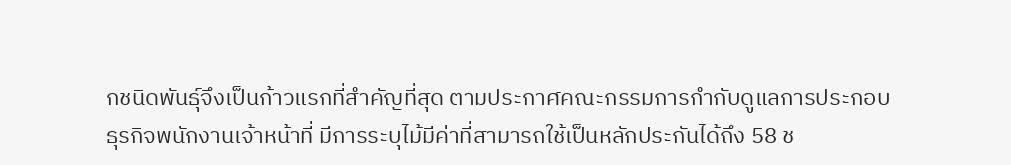กชนิดพันธุ์จึงเป็นก้าวแรกที่สำคัญที่สุด ตามประกาศคณะกรรมการกำกับดูแลการประกอบธุรกิจพนักงานเจ้าหน้าที่ มีการระบุไม้มีค่าที่สามารถใช้เป็นหลักประกันได้ถึง 58 ช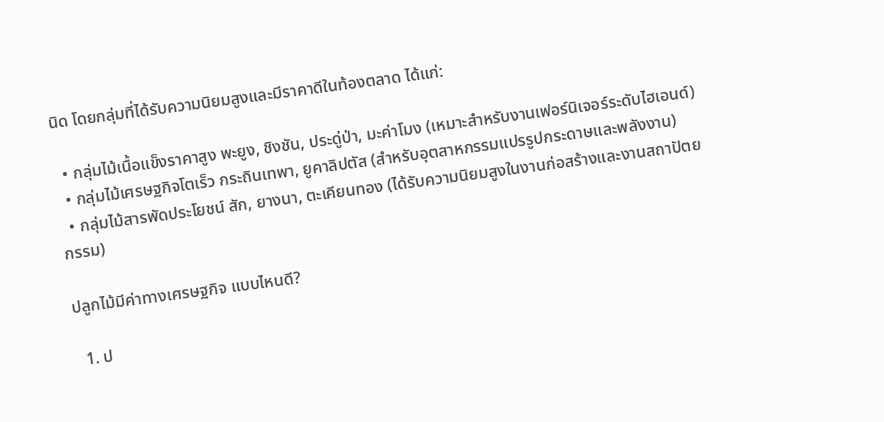นิด โดยกลุ่มที่ได้รับความนิยมสูงและมีราคาดีในท้องตลาด ได้แก่:

  • กลุ่มไม้เนื้อแข็งราคาสูง พะยูง, ชิงชัน, ประดู่ป่า, มะค่าโมง (เหมาะสำหรับงานเฟอร์นิเจอร์ระดับไฮเอนด์)
  • กลุ่มไม้เศรษฐกิจโตเร็ว กระถินเทพา, ยูคาลิปตัส (สำหรับอุตสาหกรรมแปรรูปกระดาษและพลังงาน)
  • กลุ่มไม้สารพัดประโยชน์ สัก, ยางนา, ตะเคียนทอง (ได้รับความนิยมสูงในงานก่อสร้างและงานสถาปัตยกรรม)

ปลูกไม้มีค่าทางเศรษฐกิจ แบบไหนดี?

  1. ป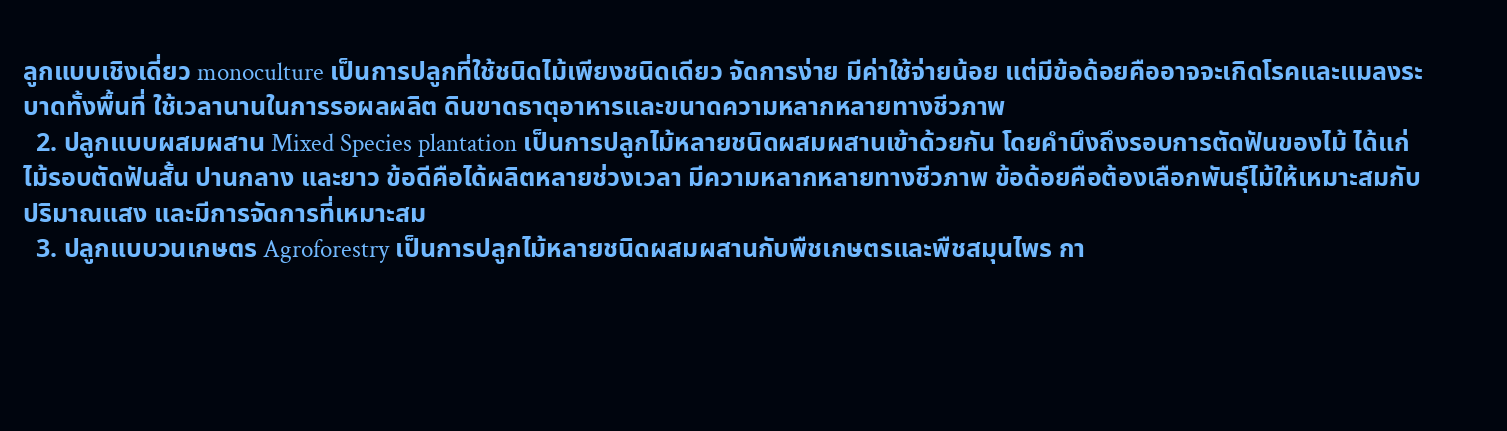ลูกแบบเชิงเดี่ยว monoculture เป็นการปลูกที่ใช้ชนิดไม้เพียงชนิดเดียว จัดการง่าย มีค่าใช้จ่ายน้อย แต่มีข้อด้อยคืออาจจะเกิดโรคและแมลงระบาดทั้งพื้นที่ ใช้เวลานานในการรอผลผลิต ดินขาดธาตุอาหารและขนาดความหลากหลายทางชีวภาพ
  2. ปลูกแบบผสมผสาน Mixed Species plantation เป็นการปลูกไม้หลายชนิดผสมผสานเข้าด้วยกัน โดยคำนึงถึงรอบการตัดฟันของไม้ ได้แก่ ไม้รอบตัดฟันสั้น ปานกลาง และยาว ข้อดีคือได้ผลิตหลายช่วงเวลา มีความหลากหลายทางชีวภาพ ข้อด้อยคือต้องเลือกพันธุ์ไม้ให้เหมาะสมกับปริมาณแสง และมีการจัดการที่เหมาะสม
  3. ปลูกแบบวนเกษตร Agroforestry เป็นการปลูกไม้หลายชนิดผสมผสานกับพืชเกษตรและพืชสมุนไพร กา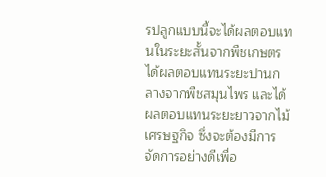รปลูกแบบนี้จะได้ผลตอบแทนในระยะสั้นจากพืชเกษตร ได้ผลตอบแทนระยะปานกลางจากพืชสมุนไพร และได้ผลตอบแทนระยะยาวจากไม้เศรษฐกิจ ซึ่งจะต้องมีการจัดการอย่างดีเพื่อ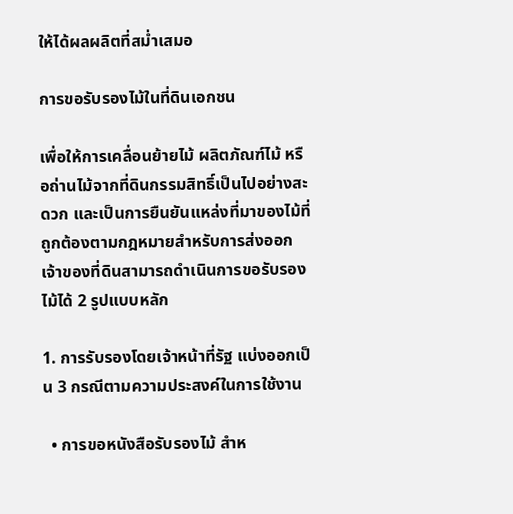ให้ได้ผลผลิตที่สม่ำเสมอ

การขอรับรองไม้ในที่ดินเอกชน

เพื่อให้การเคลื่อนย้ายไม้ ผลิตภัณฑ์ไม้ หรือถ่านไม้จากที่ดินกรรมสิทธิ์เป็นไปอย่างสะดวก และเป็นการยืนยันแหล่งที่มาของไม้ที่ถูกต้องตามกฎหมายสำหรับการส่งออก เจ้าของที่ดินสามารถดำเนินการขอรับรองไม้ได้ 2 รูปแบบหลัก

1. การรับรองโดยเจ้าหน้าที่รัฐ แบ่งออกเป็น 3 กรณีตามความประสงค์ในการใช้งาน

  • การขอหนังสือรับรองไม้ สำห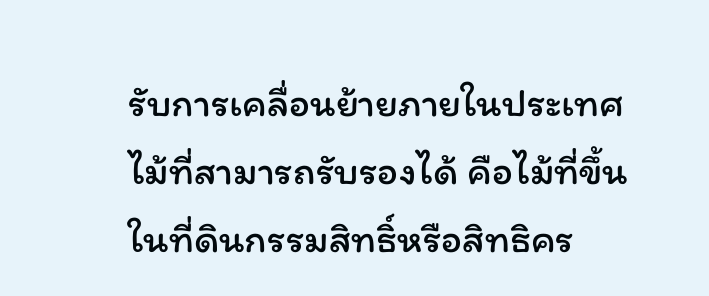รับการเคลื่อนย้ายภายในประเทศ ไม้ที่สามารถรับรองได้ คือไม้ที่ขึ้นในที่ดินกรรมสิทธิ์หรือสิทธิคร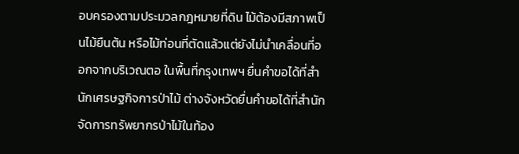อบครองตามประมวลกฎหมายที่ดิน ไม้ต้องมีสภาพเป็นไม้ยืนต้น หรือไม้ท่อนที่ตัดแล้วแต่ยังไม่นำเคลื่อนที่ออกจากบริเวณตอ ในพื้นที่กรุงเทพฯ ยื่นคำขอได้ที่สำนักเศรษฐกิจการป่าไม้ ต่างจังหวัดยื่นคำขอได้ที่สำนักจัดการทรัพยากรป่าไม้ในท้อง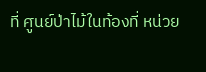ที่ ศูนย์ป่าไม้ในท้องที่ หน่วย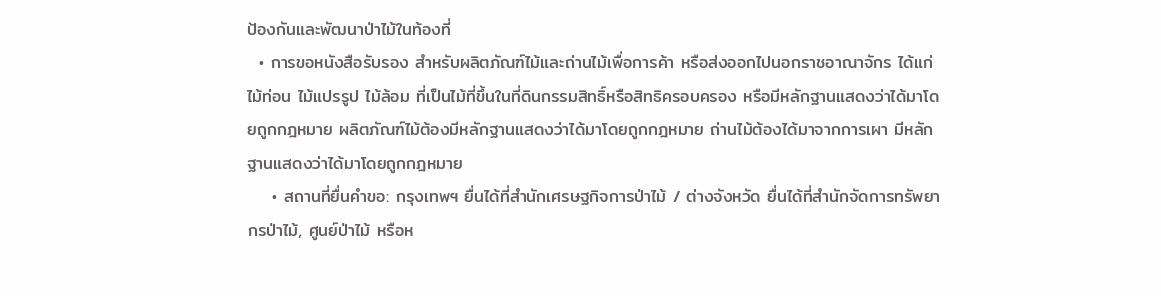ป้องกันและพัฒนาป่าไม้ในท้องที่
  • การขอหนังสือรับรอง สำหรับผลิตภัณฑ์ไม้และถ่านไม้เพื่อการค้า หรือส่งออกไปนอกราชอาณาจักร ได้แก่ ไม้ท่อน ไม้แปรรูป ไม้ล้อม ที่เป็นไม้ที่ขึ้นในที่ดินกรรมสิทธิ์หรือสิทธิครอบครอง หรือมีหลักฐานแสดงว่าได้มาโดยถูกกฎหมาย ผลิตภัณฑ์ไม้ต้องมีหลักฐานแสดงว่าได้มาโดยถูกกฎหมาย ถ่านไม้ต้องได้มาจากการเผา มีหลักฐานแสดงว่าได้มาโดยถูกกฎหมาย
    • สถานที่ยื่นคำขอ: กรุงเทพฯ ยื่นได้ที่สำนักเศรษฐกิจการป่าไม้ / ต่างจังหวัด ยื่นได้ที่สำนักจัดการทรัพยากรป่าไม้, ศูนย์ป่าไม้ หรือห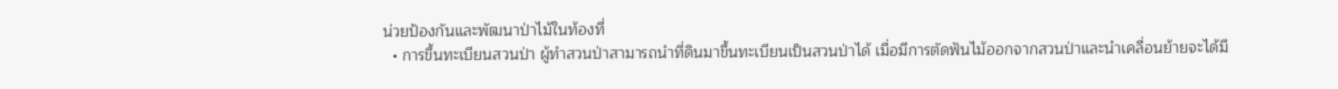น่วยป้องกันและพัฒนาป่าไม้ในท้องที่
  • การขึ้นทะเบียนสวนป่า ผู้ทำสวนป่าสามารถนำที่ดินมาขึ้นทะเบียนเป็นสวนป่าได้ เมื่อมีการตัดฟันไม้ออกจากสวนป่าและนำเคลื่อนย้ายจะได้มี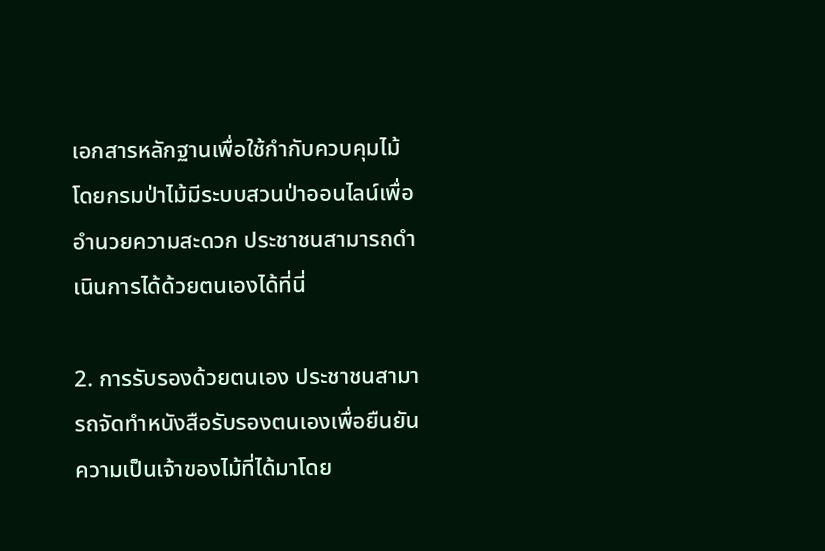เอกสารหลักฐานเพื่อใช้กำกับควบคุมไม้ โดยกรมป่าไม้มีระบบสวนป่าออนไลน์เพื่ออำนวยความสะดวก ประชาชนสามารถดำเนินการได้ด้วยตนเองได้ที่นี่

2. การรับรองด้วยตนเอง ประชาชนสามารถจัดทำหนังสือรับรองตนเองเพื่อยืนยันความเป็นเจ้าของไม้ที่ได้มาโดย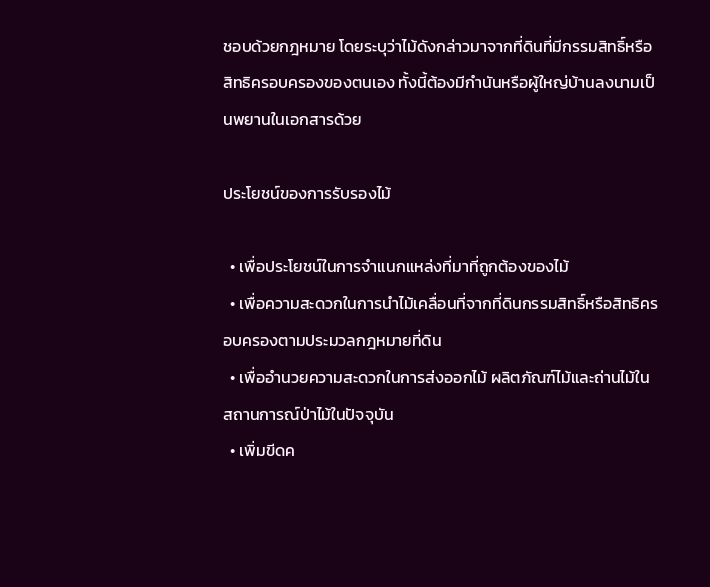ชอบด้วยกฎหมาย โดยระบุว่าไม้ดังกล่าวมาจากที่ดินที่มีกรรมสิทธิ์หรือสิทธิครอบครองของตนเอง ทั้งนี้ต้องมีกำนันหรือผู้ใหญ่บ้านลงนามเป็นพยานในเอกสารด้วย

ประโยชน์ของการรับรองไม้

  • เพื่อประโยชน์ในการจำแนกแหล่งที่มาที่ถูกต้องของไม้
  • เพื่อความสะดวกในการนำไม้เคลื่อนที่จากที่ดินกรรมสิทธิ์หรือสิทธิครอบครองตามประมวลกฎหมายที่ดิน
  • เพื่ออำนวยความสะดวกในการส่งออกไม้ ผลิตภัณฑ์ไม้และถ่านไม้ในสถานการณ์ป่าไม้ในปัจจุบัน
  • เพิ่มขีดค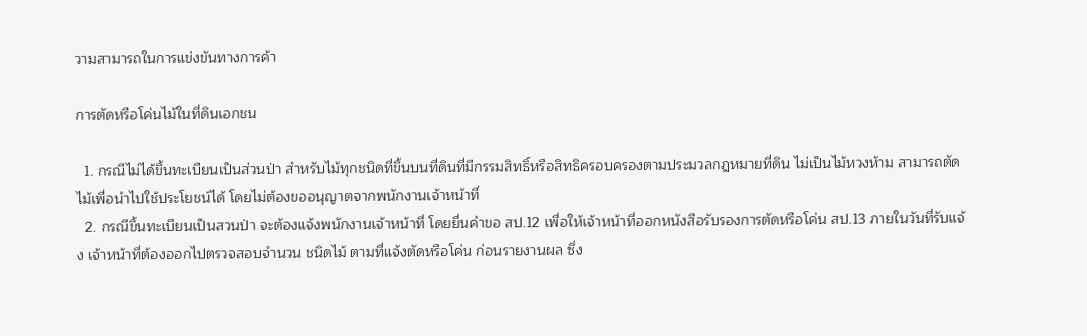วามสามารถในการแข่งขันทางการค้า

การตัดหรือโค่นไม้ในที่ดินเอกชน

  1. กรณีไม่ได้ขึ้นทะเบียนเป็นส่วนป่า สำหรับไม้ทุกชนิดที่ขึ้นบนที่ดินที่มีกรรมสิทธิ์หรือสิทธิครอบครองตามประมวลกฎหมายที่ดิน ไม่เป็นไม้หวงห้าม สามารถตัดไม้เพื่อนำไปใช้ประโยชน์ได้ โดยไม่ต้องขออนุญาตจากพนักงานเจ้าหน้าที่
  2. กรณีขึ้นทะเบียนเป็นสวนป่า จะต้องแจ้งพนักงานเจ้าหน้าที่ โดยยื่นคำขอ สป.12 เพื่อให้เจ้าหน้าที่ออกหนังสือรับรองการตัดหรือโค่น สป.13 ภายในวันที่รับแจ้ง เจ้าหน้าที่ต้องออกไปตรวจสอบจำนวน ชนิดไม้ ตามที่แจ้งตัดหรือโค่น ก่อนรายงานผล ซึ่ง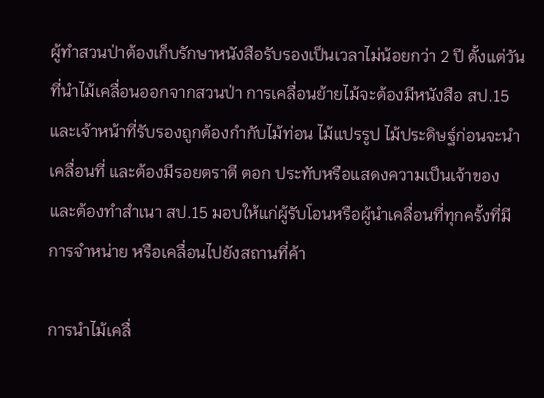ผู้ทำสวนป่าต้องเก็บรักษาหนังสือรับรองเป็นเวลาไม่น้อยกว่า 2 ปี ตั้งแต่วันที่นำไม้เคลื่อนออกจากสวนป่า การเคลื่อนย้ายไม้จะต้องมีหนังสือ สป.15 และเจ้าหน้าที่รับรองถูกต้องกำกับไม้ท่อน ไม้แปรรูป ไม้ประดิษฐ์ก่อนจะนำเคลื่อนที่ และต้องมีรอยตราตี ตอก ประทับหรือแสดงความเป็นเจ้าของ และต้องทำสำเนา สป.15 มอบให้แก่ผู้รับโอนหรือผู้นำเคลื่อนที่ทุกครั้งที่มีการจำหน่าย หรือเคลื่อนไปยังสถานที่ค้า

การนำไม้เคลื่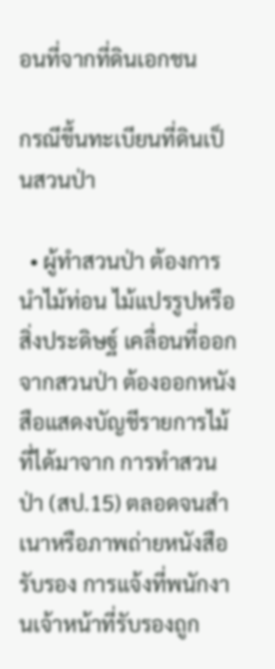อนที่จากที่ดินเอกชน

กรณีขึ้นทะเบียนที่ดินเป็นสวนป่า

  • ผู้ทำสวนป่า ต้องการนำไม้ท่อน ไม้แปรรูปหรือสิ่งประดิษฐ์ เคลื่อนที่ออกจากสวนป่า ต้องออกหนังสือแสดงบัญชีรายการไม้ที่ได้มาจาก การทำสวนป่า (สป.15) ตลอดจนสำเนาหรือภาพถ่ายหนังสือรับรอง การแจ้งที่พนักงานเจ้าหน้าที่รับรองถูก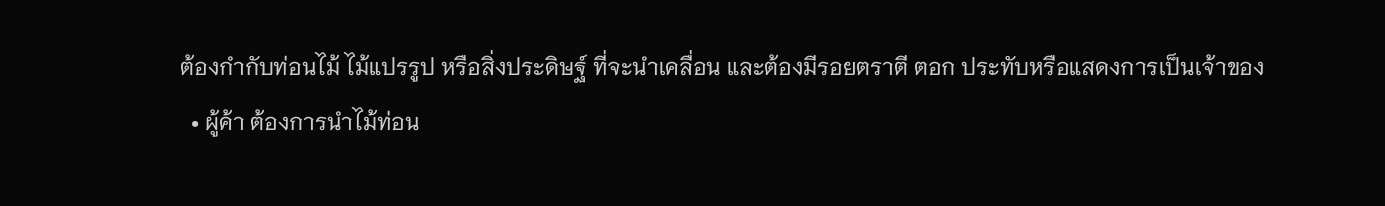ต้องกำกับท่อนไม้ ไม้แปรรูป หรือสิ่งประดิษฐ์ ที่จะนำเคลื่อน และต้องมีรอยตราตี ตอก ประทับหรือแสดงการเป็นเจ้าของ
  • ผู้ค้า ต้องการนำไม้ท่อน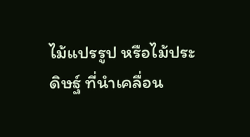ไม้แปรรูป หรือไม้ประดิษฐ์ ที่นำเคลื่อน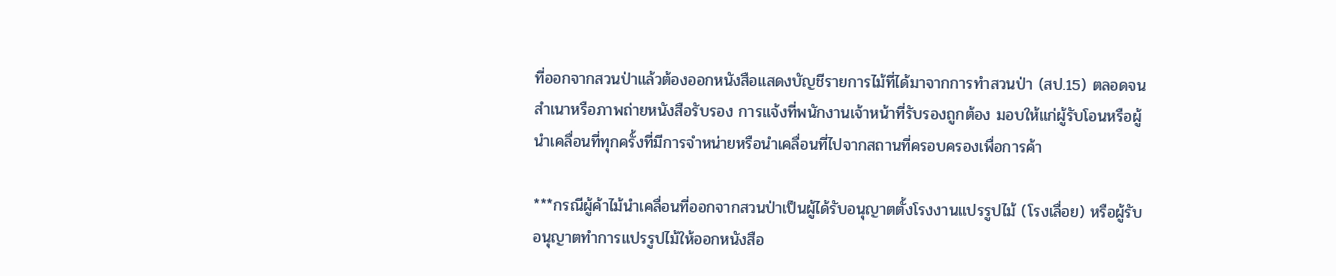ที่ออกจากสวนป่าแล้วต้องออกหนังสือแสดงบัญชีรายการไม้ที่ได้มาจากการทำสวนป่า (สป.15) ตลอดจนสำเนาหรือภาพถ่ายหนังสือรับรอง การแจ้งที่พนักงานเจ้าหน้าที่รับรองถูกต้อง มอบให้แก่ผู้รับโอนหรือผู้นำเคลื่อนที่ทุกครั้งที่มีการจำหน่ายหรือนำเคลื่อนที่ไปจากสถานที่ครอบครองเพื่อการค้า

***กรณีผู้ค้าไม้นำเคลื่อนที่ออกจากสวนป่าเป็นผู้ได้รับอนุญาตตั้งโรงงานแปรรูปไม้ (โรงเลื่อย) หรือผู้รับอนุญาตทำการแปรรูปไม้ให้ออกหนังสือ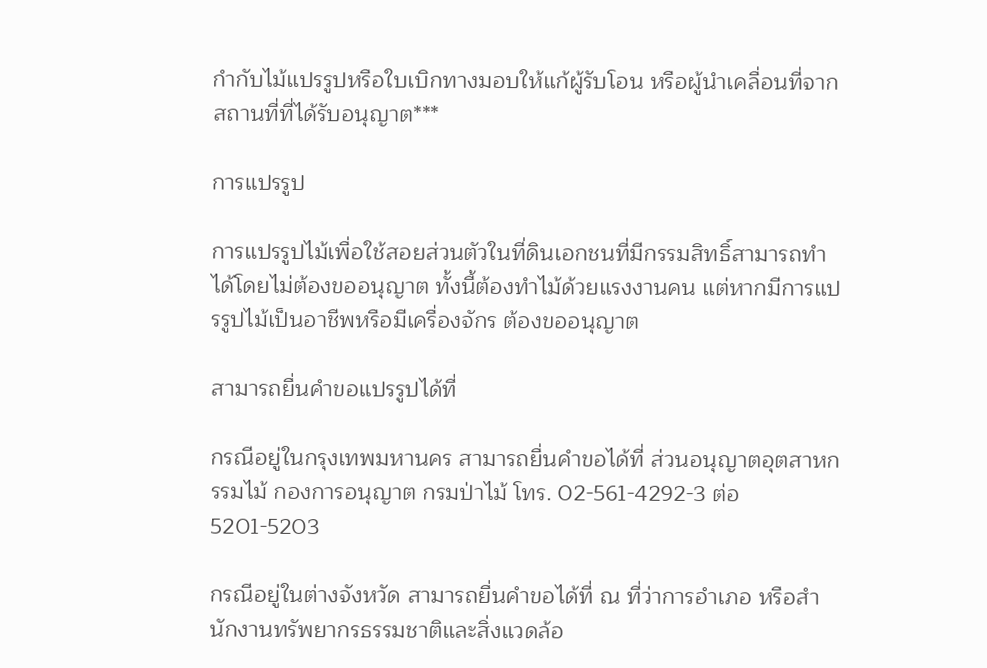กำกับไม้แปรรูปหรือใบเบิกทางมอบให้แก้ผู้รับโอน หรือผู้นำเคลื่อนที่จากสถานที่ที่ได้รับอนุญาต***

การแปรรูป

การแปรรูปไม้เพื่อใช้สอยส่วนตัวในที่ดินเอกชนที่มีกรรมสิทธิ์สามารถทำได้โดยไม่ต้องขออนุญาต ทั้งนี้ต้องทำไม้ด้วยแรงงานคน แต่หากมีการแปรรูปไม้เป็นอาชีพหรือมีเครื่องจักร ต้องขออนุญาต

สามารถยื่นคำขอแปรรูปได้ที่

กรณีอยู่ในกรุงเทพมหานคร สามารถยื่นคำขอได้ที่ ส่วนอนุญาตอุตสาหกรรมไม้ กองการอนุญาต กรมป่าไม้ โทร. 02-561-4292-3 ต่อ 5201-5203

กรณีอยู่ในต่างจังหวัด สามารถยื่นคำขอได้ที่ ณ ที่ว่าการอำเภอ หรือสำนักงานทรัพยากรธรรมชาติและสิ่งแวดล้อ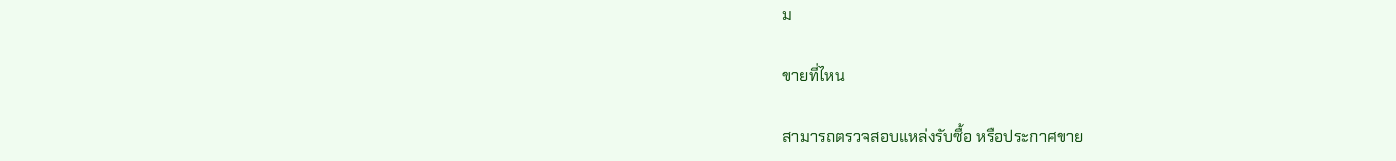ม

ขายที่ไหน

สามารถตรวจสอบแหล่งรับซื้อ หรือประกาศขาย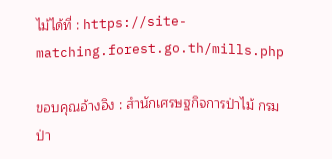ไม้ได้ที่ : https://site-matching.forest.go.th/mills.php

ขอบคุณอ้างอิง : สำนักเศรษฐกิจการป่าไม้ กรมป่า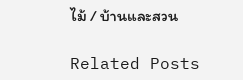ไม้ / บ้านและสวน

Related Posts